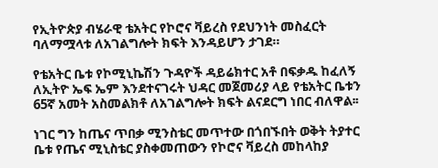የኢትዮጵያ ብሄራዊ ቴአትር የኮሮና ቫይረስ የደህንነት መስፈርት ባለማሟላቱ ለአገልግሎት ክፍት እንዳይሆን ታገደ።

የቴአትር ቤቱ የኮሚኒኬሽን ጉዳዮች ዳይሬክተር አቶ በፍቃዱ ከፈለኝ ለኢትዮ ኤፍ ኤም እንደተናገሩት ህዳር መጀመሪያ ላይ የቴአትር ቤቱን 65ኛ አመት አስመልክቶ ለአገልግሎት ክፍት ልናደርግ ነበር ብለዋል፡፡

ነገር ግን ከጤና ጥበቃ ሚንስቴር መጥተው በጎበኙበት ወቅት ትያተር ቤቱ የጤና ሚኒስቴር ያስቀመጠውን የኮሮና ቫይረስ መከላከያ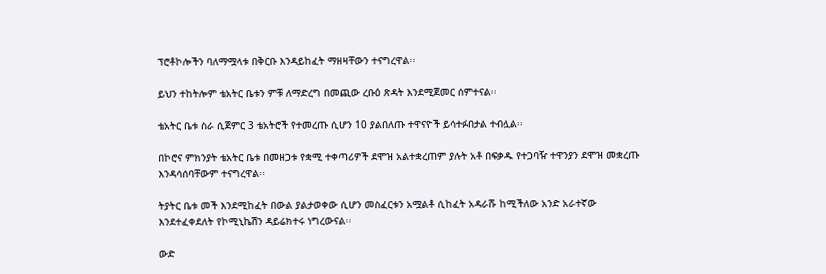ፕሮቶኮሎችን ባለማሟላቱ በቅርቡ እንዳይከፈት ማዘዛቸውን ተናግረዋል፡፡

ይህን ተከትሎም ቴአትር ቤቱን ምቹ ለማድረግ በመጪው ረቡዕ ጽዳት እንደሚጀመር ሰምተናል፡፡

ቴአትር ቤቱ ስራ ሲጀምር 3 ቴአትሮች የተመረጡ ሲሆን 10 ያልበለጡ ተዋናዮች ይሳተፉበታል ተብሏል፡፡

በኮሮና ምክንያት ቴአትር ቤቱ በመዘጋቱ የቋሚ ተቀጣሪዎች ደሞዝ አልተቋረጠም ያሉት አቶ በፍቃዱ የተጋባዥ ተዋንያን ደሞዝ መቋረጡ እንዳሳሰባቸውም ተናግረዋል፡፡

ትያትር ቤቱ መች እንደሚከፈት በውል ያልታወቀው ሲሆን መስፈርቱን አሟልቶ ሲከፈት አዳራሹ ከሚችለው አንድ አራተኛው እንደተፈቀደለት የኮሚኒኬሽን ዳይሬክተሩ ነግረውናል፡፡

ውድ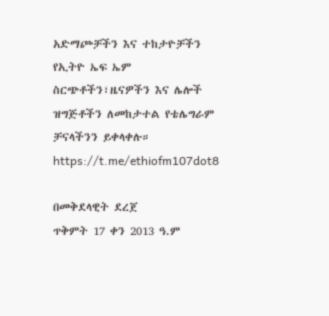አድማጮቻችን እና ተከታዮቻችን የኢትዮ ኤፍ ኤም ስርጭቶችን፣ዜናዎችን እና ሌሎች ዝግጅቶችን ለመከታተል የቴሌግራም ቻናላችንን ይቀላቀሉ። https://t.me/ethiofm107dot8

በመቅደላዊት ደረጀ
ጥቅምት 17 ቀን 2013 ዓ.ም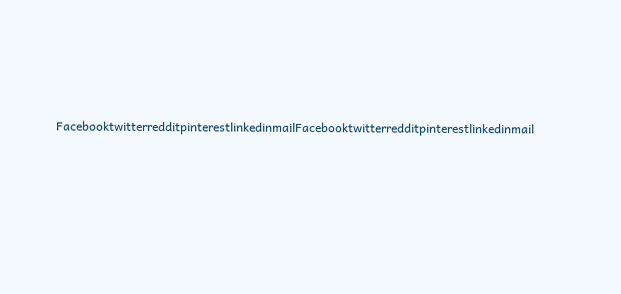FacebooktwitterredditpinterestlinkedinmailFacebooktwitterredditpinterestlinkedinmail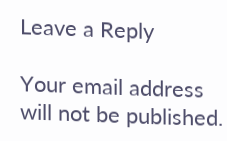Leave a Reply

Your email address will not be published.